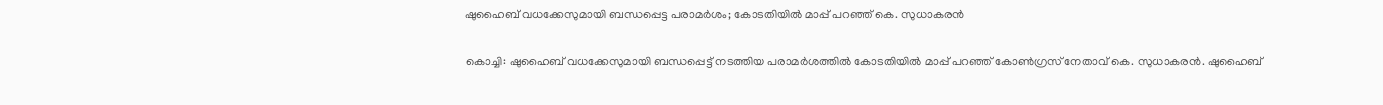ഷുഹൈബ് വധക്കേസുമായി ബന്ധപ്പെട്ട പരാമര്‍ശം; കോടതിയില്‍ മാപ്പ് പറഞ്ഞ് കെ. സുധാകരന്‍

കൊച്ചി: ഷുഹൈബ് വധക്കേസുമായി ബന്ധപ്പെട്ട് നടത്തിയ പരാമര്‍ശത്തില്‍ കോടതിയില്‍ മാപ്പ് പറഞ്ഞ് കോണ്‍ഗ്രസ് നേതാവ് കെ. സുധാകരന്‍. ഷുഹൈബ്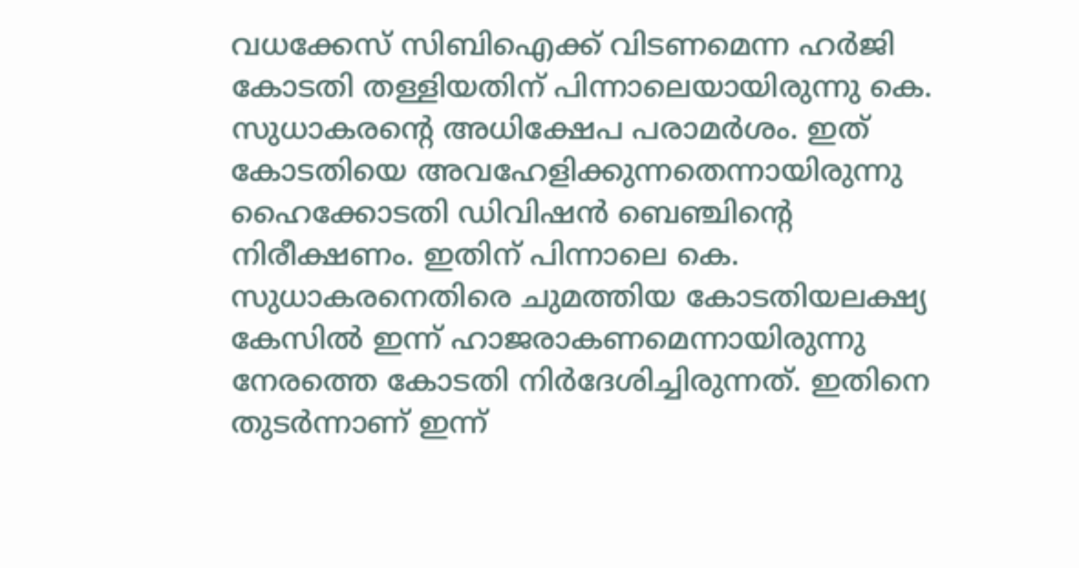വധക്കേസ് സിബിഐക്ക് വിടണമെന്ന ഹര്‍ജി കോടതി തള്ളിയതിന് പിന്നാലെയായിരുന്നു കെ. സുധാകരന്റെ അധിക്ഷേപ പരാമര്‍ശം. ഇത് കോടതിയെ അവഹേളിക്കുന്നതെന്നായിരുന്നു ഹൈക്കോടതി ഡിവിഷന്‍ ബെഞ്ചിന്റെ നിരീക്ഷണം. ഇതിന് പിന്നാലെ കെ. സുധാകരനെതിരെ ചുമത്തിയ കോടതിയലക്ഷ്യ കേസില്‍ ഇന്ന് ഹാജരാകണമെന്നായിരുന്നു നേരത്തെ കോടതി നിര്‍ദേശിച്ചിരുന്നത്. ഇതിനെ തുടര്‍ന്നാണ് ഇന്ന്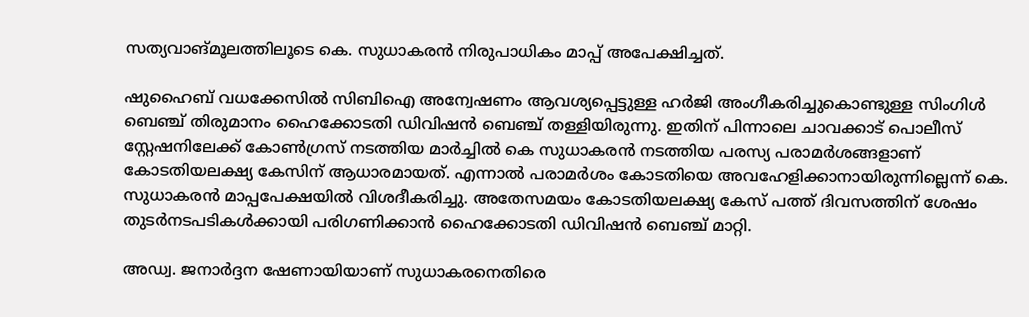സത്യവാങ്മൂലത്തിലൂടെ കെ. സുധാകരന്‍ നിരുപാധികം മാപ്പ് അപേക്ഷിച്ചത്.

ഷുഹൈബ് വധക്കേസില്‍ സിബിഐ അന്വേഷണം ആവശ്യപ്പെട്ടുള്ള ഹര്‍ജി അംഗീകരിച്ചുകൊണ്ടുള്ള സിംഗിള്‍ ബെഞ്ച് തിരുമാനം ഹൈക്കോടതി ഡിവിഷന്‍ ബെഞ്ച് തള്ളിയിരുന്നു. ഇതിന് പിന്നാലെ ചാവക്കാട് പൊലീസ് സ്റ്റേഷനിലേക്ക് കോണ്‍ഗ്രസ് നടത്തിയ മാര്‍ച്ചില്‍ കെ സുധാകരന്‍ നടത്തിയ പരസ്യ പരാമര്‍ശങ്ങളാണ് കോടതിയലക്ഷ്യ കേസിന് ആധാരമായത്. എന്നാല്‍ പരാമര്‍ശം കോടതിയെ അവഹേളിക്കാനായിരുന്നില്ലെന്ന് കെ. സുധാകരന്‍ മാപ്പപേക്ഷയില്‍ വിശദീകരിച്ചു. അതേസമയം കോടതിയലക്ഷ്യ കേസ് പത്ത് ദിവസത്തിന് ശേഷം തുടര്‍നടപടികള്‍ക്കായി പരിഗണിക്കാന്‍ ഹൈക്കോടതി ഡിവിഷന്‍ ബെഞ്ച് മാറ്റി.

അഡ്വ. ജനാര്‍ദ്ദന ഷേണായിയാണ് സുധാകരനെതിരെ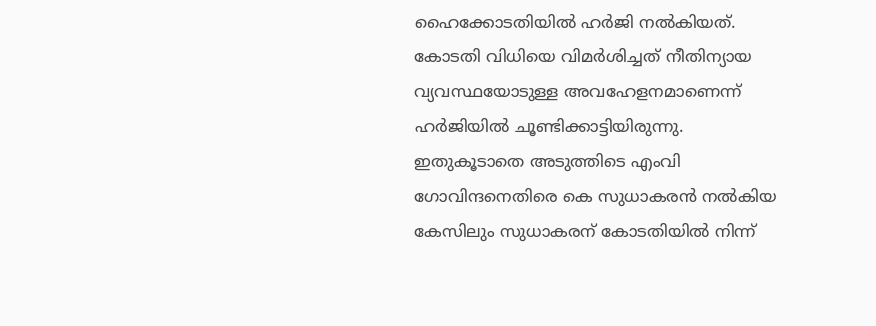ഹൈക്കോടതിയില്‍ ഹര്‍ജി നല്‍കിയത്. കോടതി വിധിയെ വിമര്‍ശിച്ചത് നീതിന്യായ വ്യവസ്ഥയോടുള്ള അവഹേളനമാണെന്ന് ഹര്‍ജിയില്‍ ചൂണ്ടിക്കാട്ടിയിരുന്നു. ഇതുകൂടാതെ അടുത്തിടെ എംവി ഗോവിന്ദനെതിരെ കെ സുധാകരന്‍ നല്‍കിയ കേസിലും സുധാകരന് കോടതിയില്‍ നിന്ന്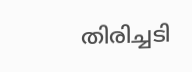തിരിച്ചടി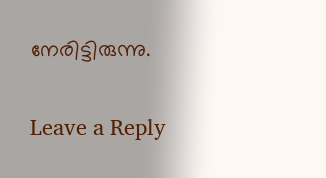നേരിട്ടിരുന്നു.

Leave a Reply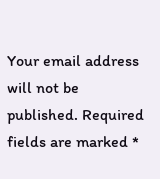Your email address will not be published. Required fields are marked *